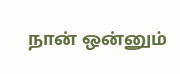நான் ஒன்னும்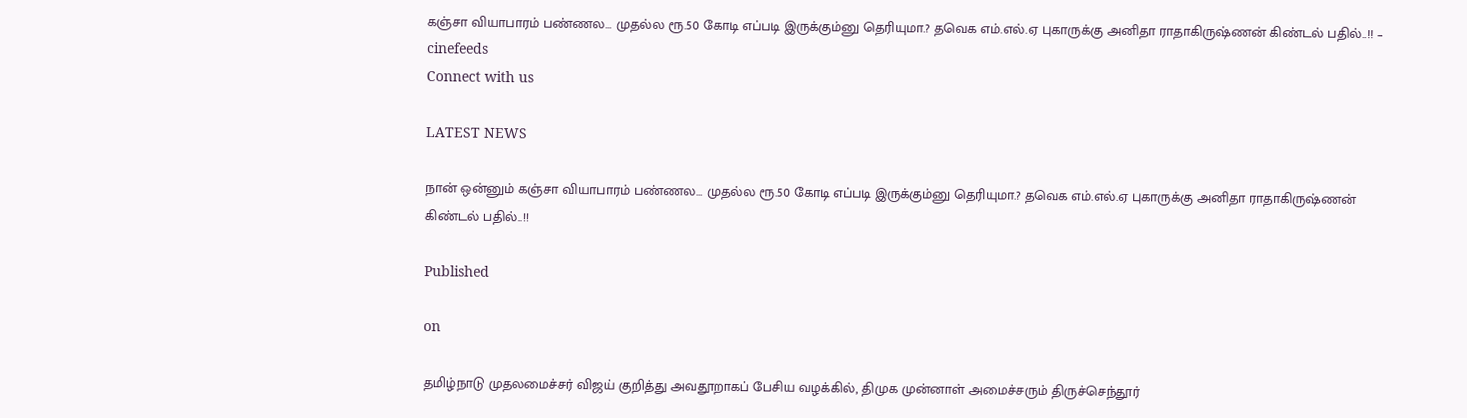கஞ்சா வியாபாரம் பண்ணல… முதல்ல ரூ.50 கோடி எப்படி இருக்கும்னு தெரியுமா.? தவெக எம்.எல்.ஏ புகாருக்கு அனிதா ராதாகிருஷ்ணன் கிண்டல் பதில்..!! – cinefeeds
Connect with us

LATEST NEWS

நான் ஒன்னும் கஞ்சா வியாபாரம் பண்ணல… முதல்ல ரூ.50 கோடி எப்படி இருக்கும்னு தெரியுமா.? தவெக எம்.எல்.ஏ புகாருக்கு அனிதா ராதாகிருஷ்ணன் கிண்டல் பதில்..!!

Published

on

தமிழ்நாடு முதலமைச்சர் விஜய் குறித்து அவதூறாகப் பேசிய வழக்கில், திமுக முன்னாள் அமைச்சரும் திருச்செந்தூர்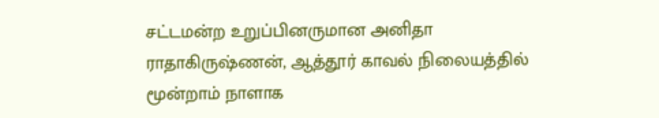சட்டமன்ற உறுப்பினருமான அனிதா ராதாகிருஷ்ணன், ஆத்தூர் காவல் நிலையத்தில் மூன்றாம் நாளாக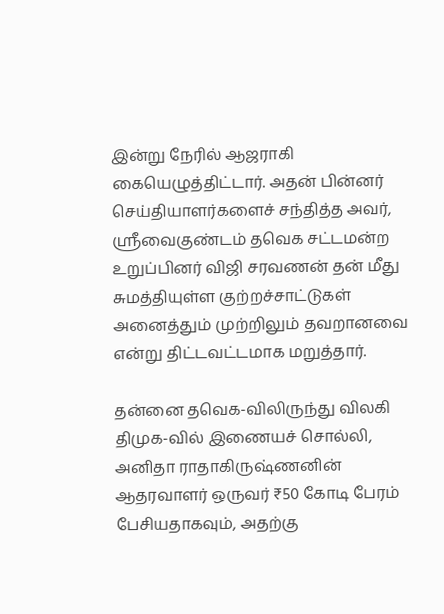இன்று நேரில் ஆஜராகி கையெழுத்திட்டார். அதன் பின்னர் செய்தியாளர்களைச் சந்தித்த அவர், ஸ்ரீவைகுண்டம் தவெக சட்டமன்ற உறுப்பினர் விஜி சரவணன் தன் மீது சுமத்தியுள்ள குற்றச்சாட்டுகள் அனைத்தும் முற்றிலும் தவறானவை என்று திட்டவட்டமாக மறுத்தார்.

தன்னை தவெக-விலிருந்து விலகி திமுக-வில் இணையச் சொல்லி, அனிதா ராதாகிருஷ்ணனின் ஆதரவாளர் ஒருவர் ₹50 கோடி பேரம் பேசியதாகவும், அதற்கு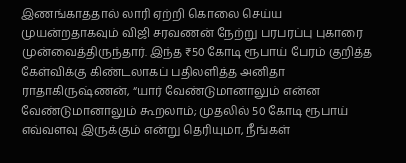இணங்காததால் லாரி ஏற்றி கொலை செய்ய முயன்றதாகவும் விஜி சரவணன் நேற்று பரபரப்பு புகாரை முன்வைத்திருந்தார். இந்த ₹50 கோடி ரூபாய் பேரம் குறித்த கேள்விக்கு கிண்டலாகப் பதிலளித்த அனிதா ராதாகிருஷ்ணன், “யார் வேண்டுமானாலும் என்ன வேண்டுமானாலும் கூறலாம்; முதலில் 50 கோடி ரூபாய் எவ்வளவு இருக்கும் என்று தெரியுமா, நீங்கள்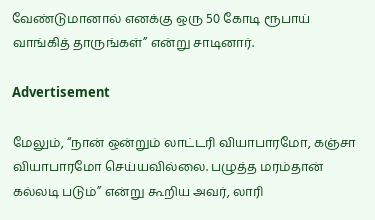வேண்டுமானால் எனக்கு ஒரு 50 கோடி ரூபாய் வாங்கித் தாருங்கள்” என்று சாடினார்.

Advertisement

மேலும், “நான் ஒன்றும் லாட்டரி வியாபாரமோ, கஞ்சா வியாபாரமோ செய்யவில்லை. பழுத்த மரம்தான் கல்லடி படும்” என்று கூறிய அவர், லாரி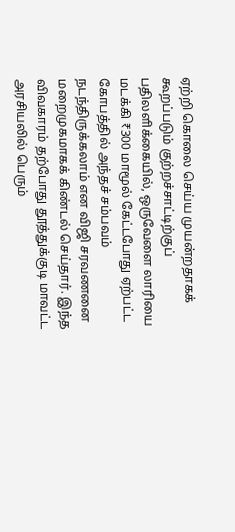ஏற்றி கொலை செய்ய முயன்றதாகக் கூறப்படும் குற்றச்சாட்டிற்குப் பதிலளிக்கையில், ஒருவேளை லாரியை மடக்கி ₹300 மாமூல் கேட்டபோது ஏற்பட்ட கோபத்தில் அந்தச் சம்பவம் நடந்திருக்கலாம் என விஜி சரவணனை மறைமுகமாகக் கிண்டல் செய்தார். இந்த விவகாரம் தற்போது தூத்துக்குடி மாவட்ட அரசியலில் பெரும்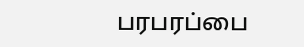பரபரப்பை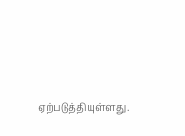ஏற்படுத்தியுள்ளது.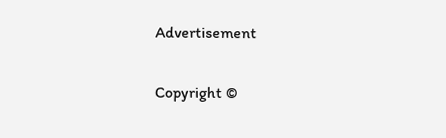Advertisement

Copyright ©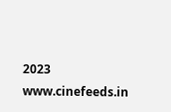2023 www.cinefeeds.in